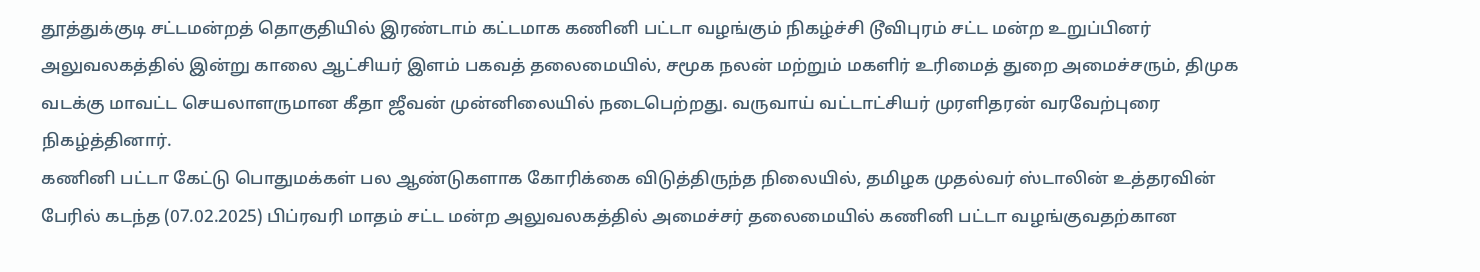தூத்துக்குடி சட்டமன்றத் தொகுதியில் இரண்டாம் கட்டமாக கணினி பட்டா வழங்கும் நிகழ்ச்சி டூவிபுரம் சட்ட மன்ற உறுப்பினர் அலுவலகத்தில் இன்று காலை ஆட்சியர் இளம் பகவத் தலைமையில், சமூக நலன் மற்றும் மகளிர் உரிமைத் துறை அமைச்சரும், திமுக வடக்கு மாவட்ட செயலாளருமான கீதா ஜீவன் முன்னிலையில் நடைபெற்றது. வருவாய் வட்டாட்சியர் முரளிதரன் வரவேற்புரை நிகழ்த்தினார்.
கணினி பட்டா கேட்டு பொதுமக்கள் பல ஆண்டுகளாக கோரிக்கை விடுத்திருந்த நிலையில், தமிழக முதல்வர் ஸ்டாலின் உத்தரவின் பேரில் கடந்த (07.02.2025) பிப்ரவரி மாதம் சட்ட மன்ற அலுவலகத்தில் அமைச்சர் தலைமையில் கணினி பட்டா வழங்குவதற்கான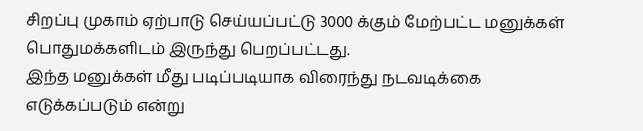சிறப்பு முகாம் ஏற்பாடு செய்யப்பட்டு 3000 க்கும் மேற்பட்ட மனுக்கள் பொதுமக்களிடம் இருந்து பெறப்பட்டது.
இந்த மனுக்கள் மீது படிப்படியாக விரைந்து நடவடிக்கை எடுக்கப்படும் என்று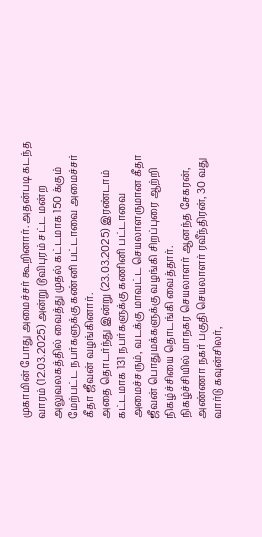முகாமின் போது அமைச்சர் கூறினார். அதன்படி கடந்த வாரம் (12.03.2025) அன்று டூவிபுரம் சட்ட மன்ற அலுவலகத்தில் வைத்து முதல் கட்டமாக 150 க்கும் மேற்பட்ட நபர்களுக்கு கண்னி பட்டாவை அமைச்சர் கீதா ஜீவன் வழங்கினார்.
அதை தொடர்ந்து இன்று (23.03.2025) இரண்டாம் கட்டமாக 131 நபர்களுக்கு கணினி பட்டாவை அமைச்சரும், வடக்கு மாவட்ட செயலாளருமான கீதா ஜீவன் பொதுமக்களுக்கு வழங்கி சிறப்புரை ஆற்றி நிகழ்ச்சியை தொடங்கி வைத்தார்.
நிகழ்ச்சியில் மாநகர செயலாளர் ஆனந்த சேகரன், அண்ணா நகர் பகுதி செயலாளர் ரவீந்திரன், 30 வது வார்டு கவுன்சிலர்,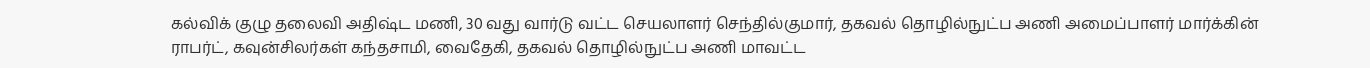கல்விக் குழு தலைவி அதிஷ்ட மணி, 30 வது வார்டு வட்ட செயலாளர் செந்தில்குமார், தகவல் தொழில்நுட்ப அணி அமைப்பாளர் மார்க்கின் ராபர்ட், கவுன்சிலர்கள் கந்தசாமி, வைதேகி, தகவல் தொழில்நுட்ப அணி மாவட்ட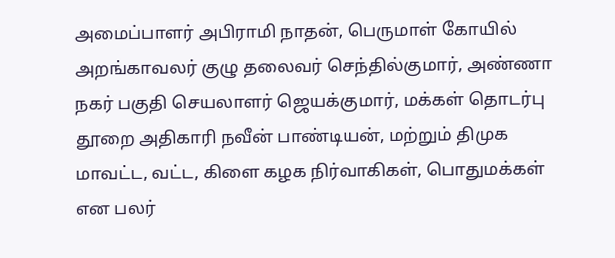அமைப்பாளர் அபிராமி நாதன், பெருமாள் கோயில் அறங்காவலர் குழு தலைவர் செந்தில்குமார், அண்ணா நகர் பகுதி செயலாளர் ஜெயக்குமார், மக்கள் தொடர்பு தூறை அதிகாரி நவீன் பாண்டியன், மற்றும் திமுக மாவட்ட, வட்ட, கிளை கழக நிர்வாகிகள், பொதுமக்கள் என பலர்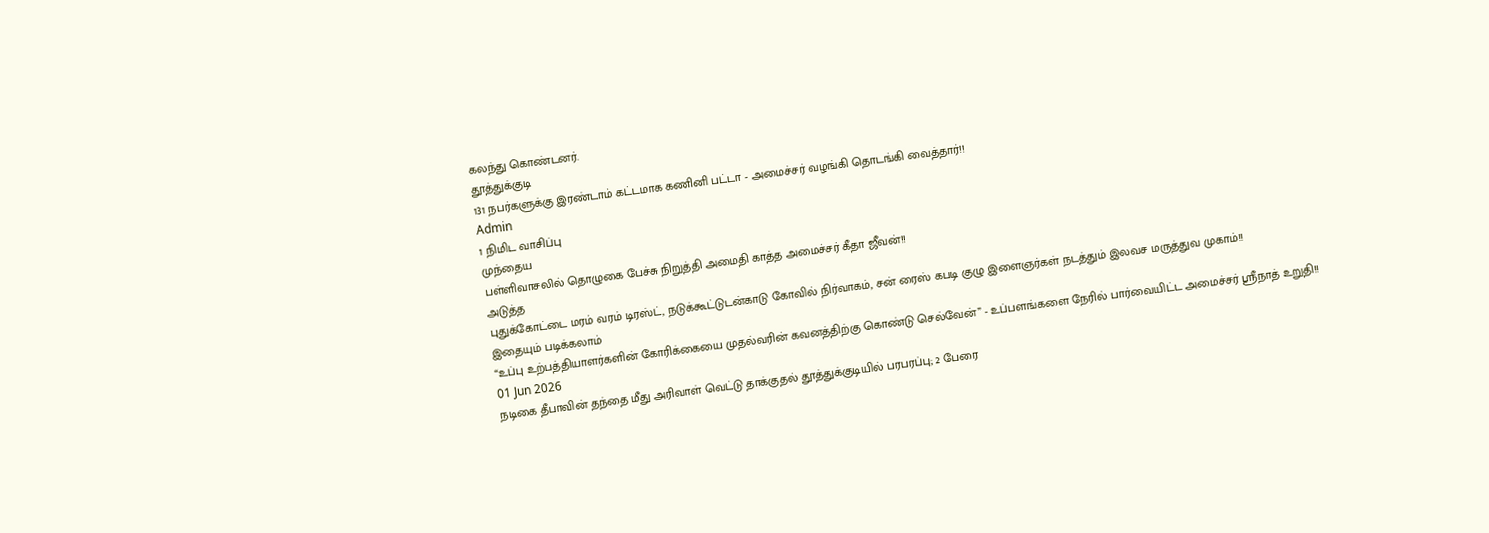கலந்து கொண்டனர்.
தூத்துக்குடி
131 நபர்களுக்கு இரண்டாம் கட்டமாக கணினி பட்டா - அமைச்சர் வழங்கி தொடங்கி வைத்தார்!!
Admin
1 நிமிட வாசிப்பு
முந்தைய
பள்ளிவாசலில் தொழுகை பேச்சு நிறுத்தி அமைதி காத்த அமைச்சர் கீதா ஜீவன்!!
அடுத்த
புதுக்கோட்டை மரம் வரம் டிரஸ்ட், நடுக்கூட்டுடன்காடு கோவில் நிர்வாகம், சன் ரைஸ் கபடி குழு இளைஞர்கள் நடத்தும் இலவச மருத்துவ முகாம்!!
இதையும் படிக்கலாம்
“உப்பு உற்பத்தியாளர்களின் கோரிக்கையை முதல்வரின் கவனத்திற்கு கொண்டு செல்வேன்” - உப்பளங்களை நேரில் பார்வையிட்ட அமைச்சர் ஸ்ரீநாத் உறுதி!!
01 Jun 2026
நடிகை தீபாவின் தந்தை மீது அரிவாள் வெட்டு தாக்குதல் தூத்துக்குடியில் பரபரப்பு; 2 பேரை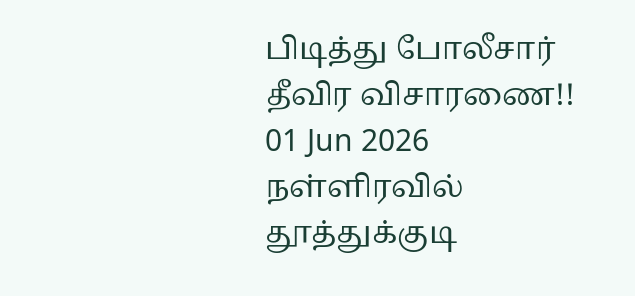பிடித்து போலீசார் தீவிர விசாரணை!!
01 Jun 2026
நள்ளிரவில் தூத்துக்குடி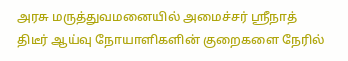அரசு மருத்துவமனையில் அமைச்சர் ஸ்ரீநாத் திடீர் ஆய்வு நோயாளிகளின் குறைகளை நேரில்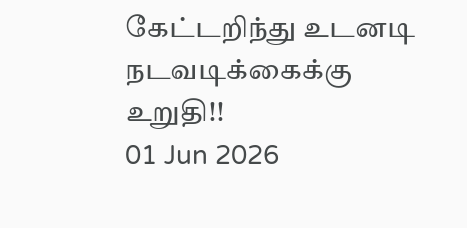கேட்டறிந்து உடனடி நடவடிக்கைக்கு உறுதி!!
01 Jun 2026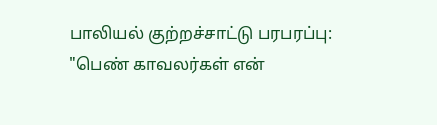பாலியல் குற்றச்சாட்டு பரபரப்பு: "பெண் காவலர்கள் என்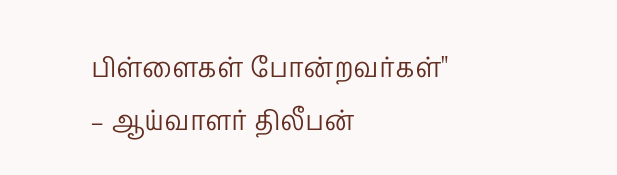பிள்ளைகள் போன்றவர்கள்" – ஆய்வாளர் திலீபன்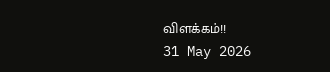விளக்கம்!!
31 May 2026